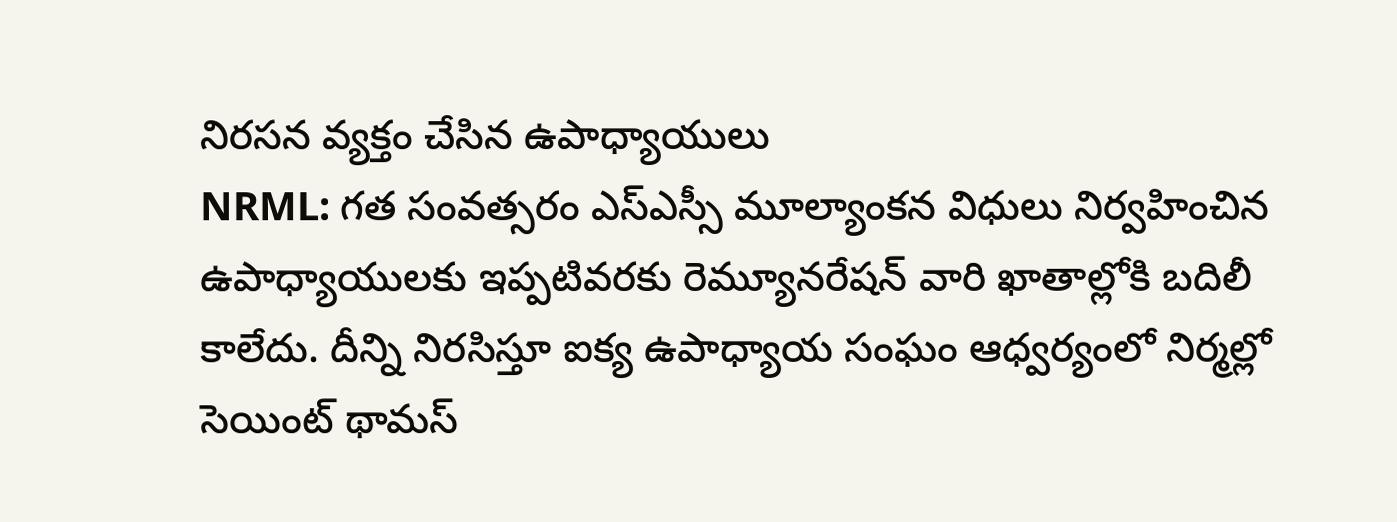నిరసన వ్యక్తం చేసిన ఉపాధ్యాయులు
NRML: గత సంవత్సరం ఎస్ఎస్సీ మూల్యాంకన విధులు నిర్వహించిన ఉపాధ్యాయులకు ఇప్పటివరకు రెమ్యూనరేషన్ వారి ఖాతాల్లోకి బదిలీ కాలేదు. దీన్ని నిరసిస్తూ ఐక్య ఉపాధ్యాయ సంఘం ఆధ్వర్యంలో నిర్మల్లో సెయింట్ థామస్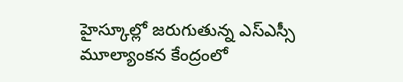హైస్కూల్లో జరుగుతున్న ఎస్ఎస్సీ మూల్యాంకన కేంద్రంలో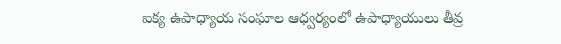ఐక్య ఉపాధ్యాయ సంఘాల ఆధ్వర్యంలో ఉపాధ్యాయులు తీవ్ర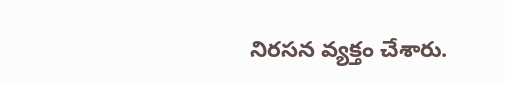నిరసన వ్యక్తం చేశారు.